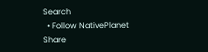Search
  • Follow NativePlanet
Share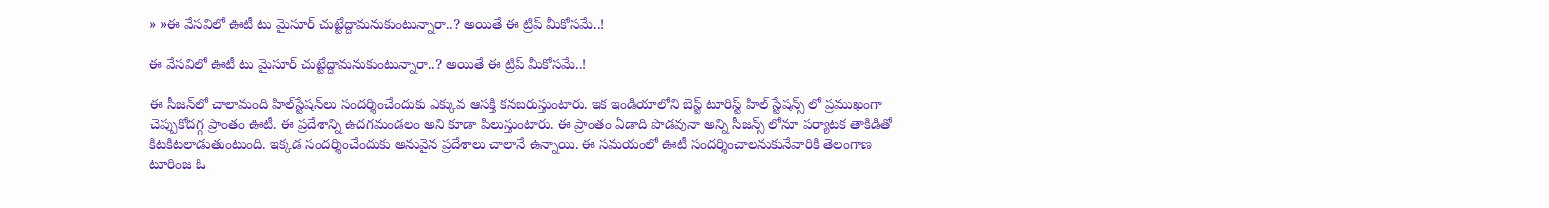» »ఈ వేస‌విలో ఊటీ టు మైసూర్‌ చుట్టేద్దామ‌నుకుంటున్నారా..? అయితే ఈ ట్రిప్ మీకోస‌మే..!

ఈ వేస‌విలో ఊటీ టు మైసూర్‌ చుట్టేద్దామ‌నుకుంటున్నారా..? అయితే ఈ ట్రిప్ మీకోస‌మే..!

ఈ సీజ‌న్‌లో చాలామంది హిల్‌స్టేష‌న్‌లు సంద‌ర్శించేందుకు ఎక్కువ ఆస‌క్తి క‌న‌బ‌రుస్తుంటారు. ఇక ఇండియాలోని బెస్ట్ టూరిస్ట్ హిల్ స్టేషన్స్ లో ప్రముఖంగా చెప్పుకోదగ్గ ప్రాంతం ఊటీ. ఈ ప్ర‌దేశాన్ని ఉదగమండలం అని కూడా పిలుస్తుంటారు. ఈ ప్రాంతం ఏడాది పొడవునా అన్ని సీజన్స్ లోనూ పర్యాటక తాకిడితో కిటకిట‌లాడుతుంటుంది. ఇక్క‌డ సంద‌ర్శించేందుకు అనువైన ప్ర‌దేశాలు చాలానే ఉన్నాయి. ఈ స‌మ‌యంలో ఊటీ సంద‌ర్శించాల‌నుకునేవారికి తెలంగాణ టూరింజ ఓ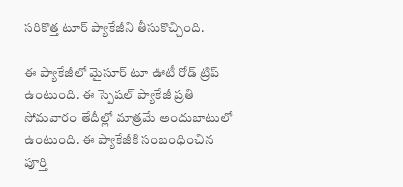స‌రికొత్త టూర్ ప్యాకేజీని తీసుకొచ్చింది.

ఈ ప్యాకేజీలో మైసూర్ టూ ఊటీ రోడ్ ట్రిప్ ఉంటుంది. ఈ స్పెష‌ల్ ప్యాకేజీ ప్రతి సోమవారం తేదీల్లో మాత్ర‌మే అందుబాటులో ఉంటుంది. ఈ ప్యాకేజీకి సంబంధించిన పూర్తి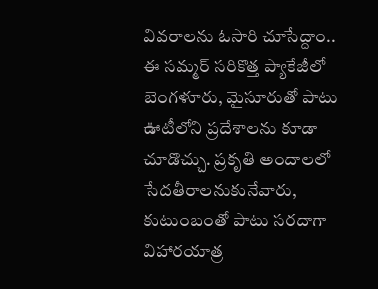వివరాలను ఓసారి చూసేద్దాం.. ఈ సమ్మర్ సరికొత్త ప్యాకేజీలో బెంగళూరు, మైసూరుతో పాటు ఊటీలోని ప్ర‌దేశాల‌ను కూడా చూడొచ్చు. ప్ర‌కృతి అందాల‌లో సేద‌తీరాల‌నుకునేవారు, కుటుంబంతో పాటు స‌ర‌దాగా విహార‌యాత్ర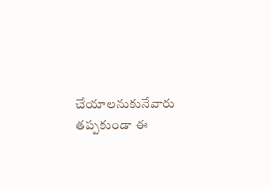చేయాల‌నుకునేవారు త‌ప్ప‌కుండా ఈ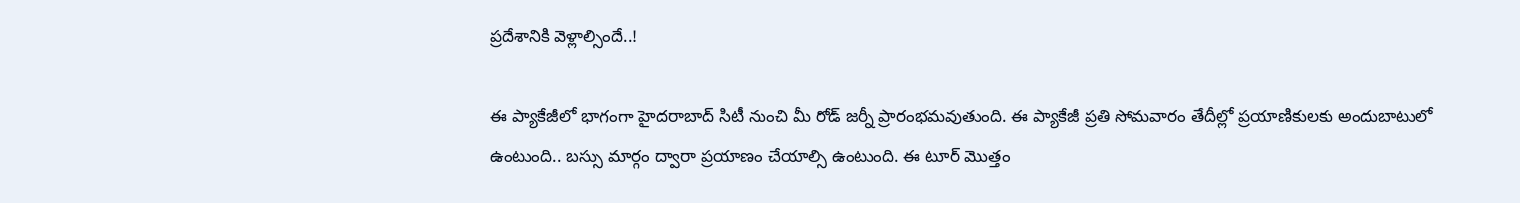ప్ర‌దేశానికి వెళ్లాల్సిందే..!

ఈ ప్యాకేజీలో భాగంగా హైదరాబాద్ సిటీ నుంచి మీ రోడ్ జ‌ర్నీ ప్రారంభ‌మ‌వుతుంది. ఈ ప్యాకేజీ ప్రతి సోమవారం తేదీల్లో ప్ర‌యాణికుల‌కు అందుబాటులో ఉంటుంది.. బ‌స్సు మార్గం ద్వారా ప్ర‌యాణం చేయాల్సి ఉంటుంది. ఈ టూర్ మొత్తం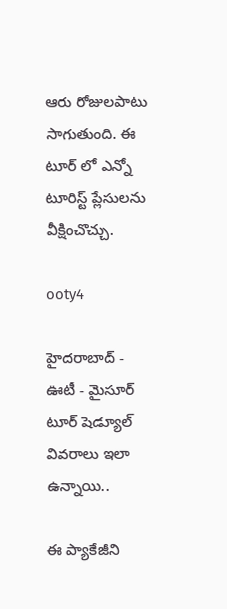ఆరు రోజులపాటు సాగుతుంది. ఈ టూర్ లో ఎన్నో టూరిస్ట్ ప్లేసులను వీక్షించొచ్చు.

ooty4

హైదరాబాద్ - ఊటీ - మైసూర్ టూర్ షెడ్యూల్ వివ‌రాలు ఇలా ఉన్నాయి..

ఈ ప్యాకేజీని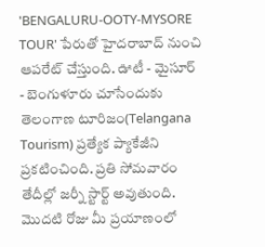'BENGALURU-OOTY-MYSORE TOUR' పేరుతో హైదరాబాద్ నుంచి ఆపరేట్ చేస్తుంది. ఊటీ - మైసూర్ - బెంగుళూరు చూసేందుకు తెలంగాణ టూరిజం(Telangana Tourism) ప్రత్యేక ప్యాకేజీని ప్రకటించింది. ప్రతి సోమవారం తేదీల్లో జర్నీ స్టార్ట్ అవుతుంది. మొద‌టి రోజు మీ ప్ర‌యాణంలో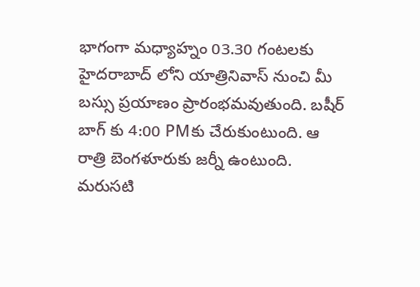భాగంగా మధ్యాహ్నం 03.30 గంటలకు హైదరాబాద్ లోని యాత్రినివాస్ నుంచి మీ బస్సు ప్ర‌యాణం ప్రారంభ‌మవుతుంది. బషీర్ బాగ్ కు 4:00 PMకు చేరుకుంటుంది. ఆ రాత్రి బెంగళూరుకు జ‌ర్నీ ఉంటుంది. మ‌రుస‌టి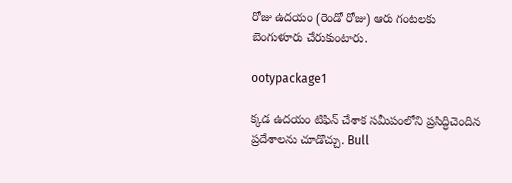రోజు ఉద‌యం (రెండో రోజు) ఆరు గంట‌ల‌కు బెంగుళూరు చేరుకుంటారు.

ootypackage1

క్క‌డ ఉద‌యం టిఫిన్ చేశాక స‌మీపంలోని ప్ర‌సిద్ధిచెందిన ప్ర‌దేశాల‌ను చూడొచ్చు. Bull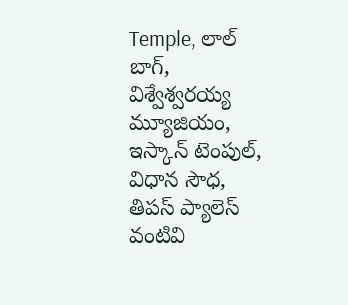Temple, లాల్ బాగ్, విశ్వేశ్వరయ్య మ్యూజియం, ఇస్కాన్ టెంపుల్, విధాన సౌధ, తిపస్ ప్యాలెస్ వంటివి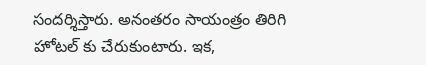సందర్శిస్తారు. అనంత‌రం సాయంత్రం తిరిగి హోటల్ కు చేరుకుంటారు. ఇక‌,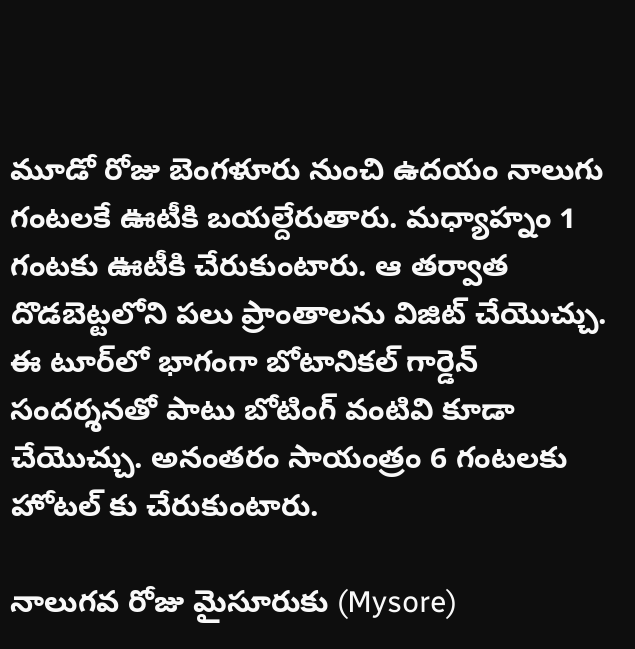మూడో రోజు బెంగళూరు నుంచి ఉదయం నాలుగు గంటలకే ఊటీకి బయల్దేరుతారు. మధ్యాహ్నం 1 గంటకు ఊటీకి చేరుకుంటారు. ఆ త‌ర్వాత దొడబెట్టలోని పలు ప్రాంతాలను విజిట్ చేయొచ్చు. ఈ టూర్‌లో భాగంగా బోటానికల్ గార్డెన్ సందర్శనతో పాటు బోటింగ్ వంటివి కూడా చేయొచ్చు. అనంత‌రం సాయంత్రం 6 గంటలకు హోటల్ కు చేరుకుంటారు.

నాలుగ‌వ‌ రోజు మైసూరుకు (Mysore)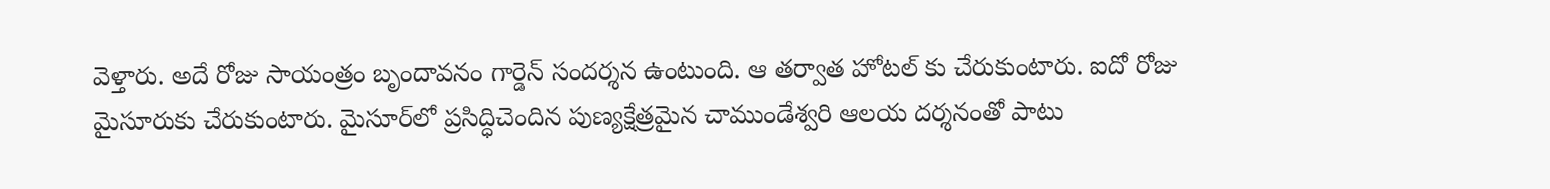వెళ్తారు. అదే రోజు సాయంత్రం బృందావ‌నం గార్డెన్ సంద‌ర్శ‌న ఉంటుంది. ఆ తర్వాత హోటల్ కు చేరుకుంటారు. ఐదో రోజు మైసూరుకు చేరుకుంటారు. మైసూర్‌లో ప్ర‌సిద్ధిచెందిన పుణ్య‌క్షేత్రమైన చాముండేశ్వ‌రి ఆలయ దర్శనంతో పాటు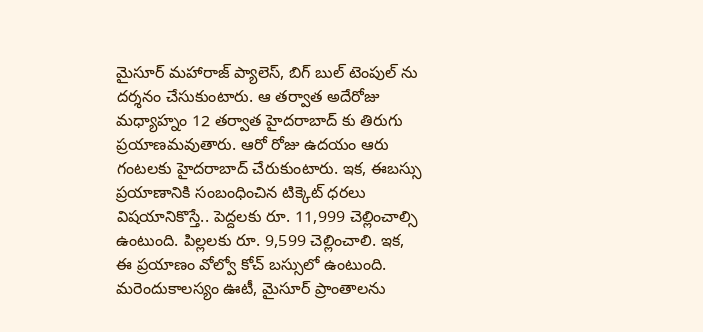మైసూర్ మహారాజ్ ప్యాలెస్, బిగ్ బుల్ టెంపుల్ ను దర్శనం చేసుకుంటారు. ఆ త‌ర్వాత అదేరోజు మధ్యాహ్నం 12 తర్వాత హైదరాబాద్ కు తిరుగు ప్రయాణమవుతారు. ఆరో రోజు ఉదయం ఆరు గంటలకు హైదరాబాద్ చేరుకుంటారు. ఇక‌, ఈబ‌స్సు ప్ర‌యాణానికి సంబంధించిన టిక్కెట్ ధ‌ర‌లు విష‌యానికొస్తే.. పెద్దలకు రూ. 11,999 చెల్లించాల్సి ఉంటుంది. పిల్లలకు రూ. 9,599 చెల్లించాలి. ఇక‌, ఈ ప్ర‌యాణం వోల్వో కోచ్ బస్సులో ఉంటుంది. మ‌రెందుకాల‌స్యం ఊటీ, మైసూర్ ప్రాంతాల‌ను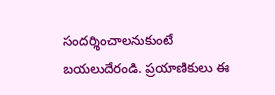సంద‌ర్శించాల‌నుకుంటే బ‌య‌లుదేరండి. ప్ర‌యాణికులు ఈ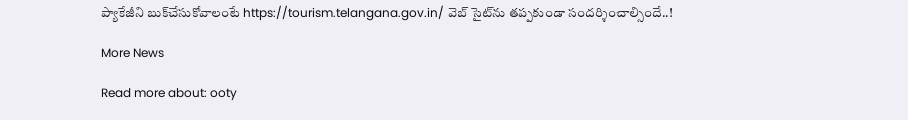ప్యాకేజీని బుక్‌చేసుకోవాలంటే https://tourism.telangana.gov.in/ వెబ్ సైట్‌ను త‌ప్పకుండా సంద‌ర్శించాల్సిందే..!

More News

Read more about: ooty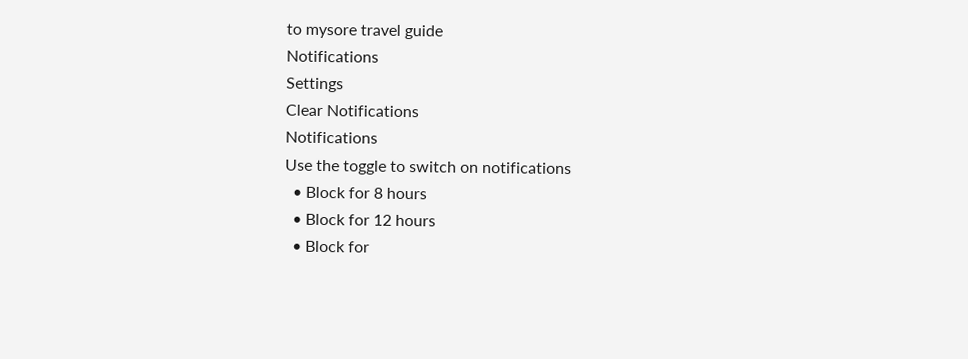to mysore travel guide
Notifications
Settings
Clear Notifications
Notifications
Use the toggle to switch on notifications
  • Block for 8 hours
  • Block for 12 hours
  • Block for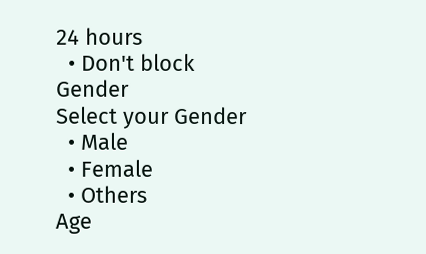24 hours
  • Don't block
Gender
Select your Gender
  • Male
  • Female
  • Others
Age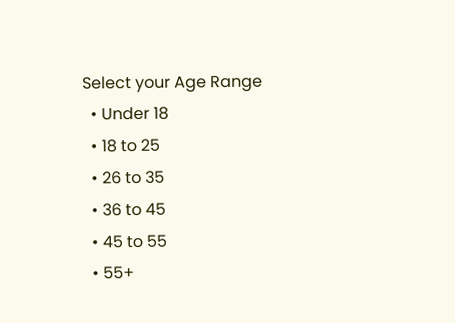Select your Age Range
  • Under 18
  • 18 to 25
  • 26 to 35
  • 36 to 45
  • 45 to 55
  • 55+